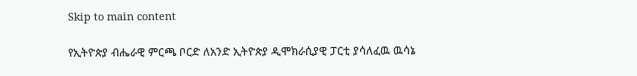Skip to main content

የኢትዮጵያ ብሔራዊ ምርጫ ቦርድ ለአንድ ኢትዮጵያ ዲሞክራሲያዊ ፓርቲ ያሳለፈዉ ዉሳኔ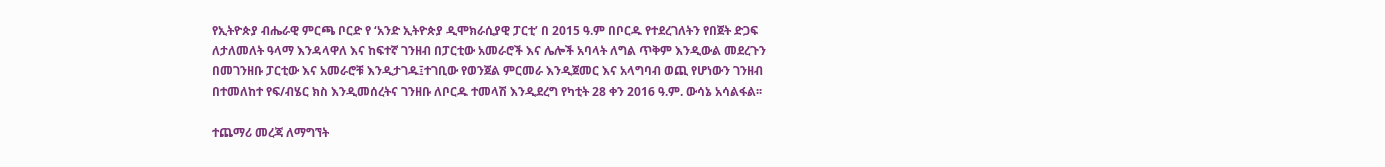የኢትዮጵያ ብሔራዊ ምርጫ ቦርድ የ ‘አንድ ኢትዮጵያ ዲሞክራሲያዊ ፓርቲ’ በ 2015 ዓ.ም በቦርዱ የተደረገለትን የበጀት ድጋፍ ለታለመለት ዓላማ እንዳላዋለ እና ከፍተኛ ገንዘብ በፓርቲው አመራሮች እና ሌሎች አባላት ለግል ጥቅም እንዲውል መደረጉን በመገንዘቡ ፓርቲው እና አመራሮቹ እንዲታገዱ፤ተገቢው የወንጀል ምርመራ እንዲጀመር እና አላግባብ ወጪ የሆነውን ገንዘብ በተመለከተ የፍ/ብሄር ክስ እንዲመሰረትና ገንዘቡ ለቦርዱ ተመላሽ እንዲደረግ የካቲት 28 ቀን 2016 ዓ.ም. ውሳኔ አሳልፋል፡፡

ተጨማሪ መረጃ ለማግኘት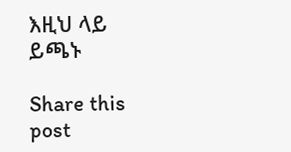እዚህ ላይ ይጫኑ

Share this post